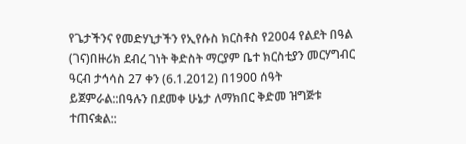የጌታችንና የመድሃኒታችን የኢየሱስ ክርስቶስ የ2004 የልደት በዓል (ገና)በዙሪክ ደብረ ገነት ቅድስት ማርያም ቤተ ክርስቲያን መርሃግብር ዓርብ ታኅሳስ 27 ቀን (6.1.2012) በ1900 ሰዓት ይጀምራል::በዓሉን በደመቀ ሁኔታ ለማክበር ቅድመ ዝግጅቱ ተጠናቋል::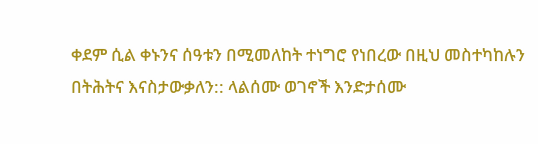ቀደም ሲል ቀኑንና ሰዓቱን በሚመለከት ተነግሮ የነበረው በዚህ መስተካከሉን በትሕትና እናስታውቃለን:: ላልሰሙ ወገኖች እንድታሰሙ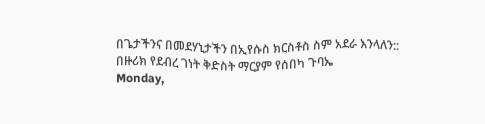በጌታችንና በመደሃኒታችን በኢየሱስ ክርስቶስ ስም አደራ እንላለን::
በዙሪክ የደብረ ገነት ቅድስት ማርያም የሰበካ ጉባኤ
Monday,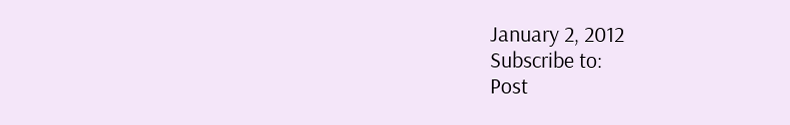January 2, 2012
Subscribe to:
Post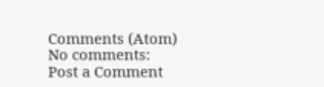Comments (Atom)
No comments:
Post a Comment